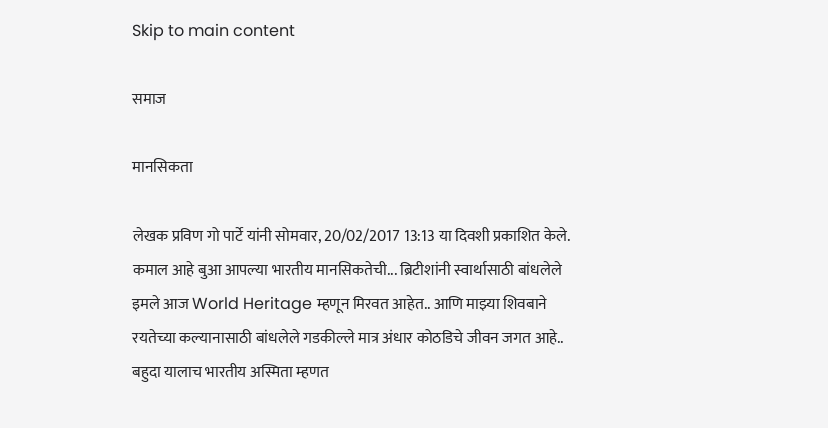Skip to main content

समाज

मानसिकता

लेखक प्रविण गो पार्टे यांनी सोमवार, 20/02/2017 13:13 या दिवशी प्रकाशित केले.
कमाल आहे बुआ आपल्या भारतीय मानसिकतेची... ब्रिटीशांनी स्वार्थासाठी बांधलेले इमले आज World Heritage म्हणून मिरवत आहेत.. आणि माझ्या शिवबाने रयतेच्या कल्यानासाठी बांधलेले गडकील्ले मात्र अंधार कोठडिचे जीवन जगत आहे.. बहुदा यालाच भारतीय अस्मिता म्हणत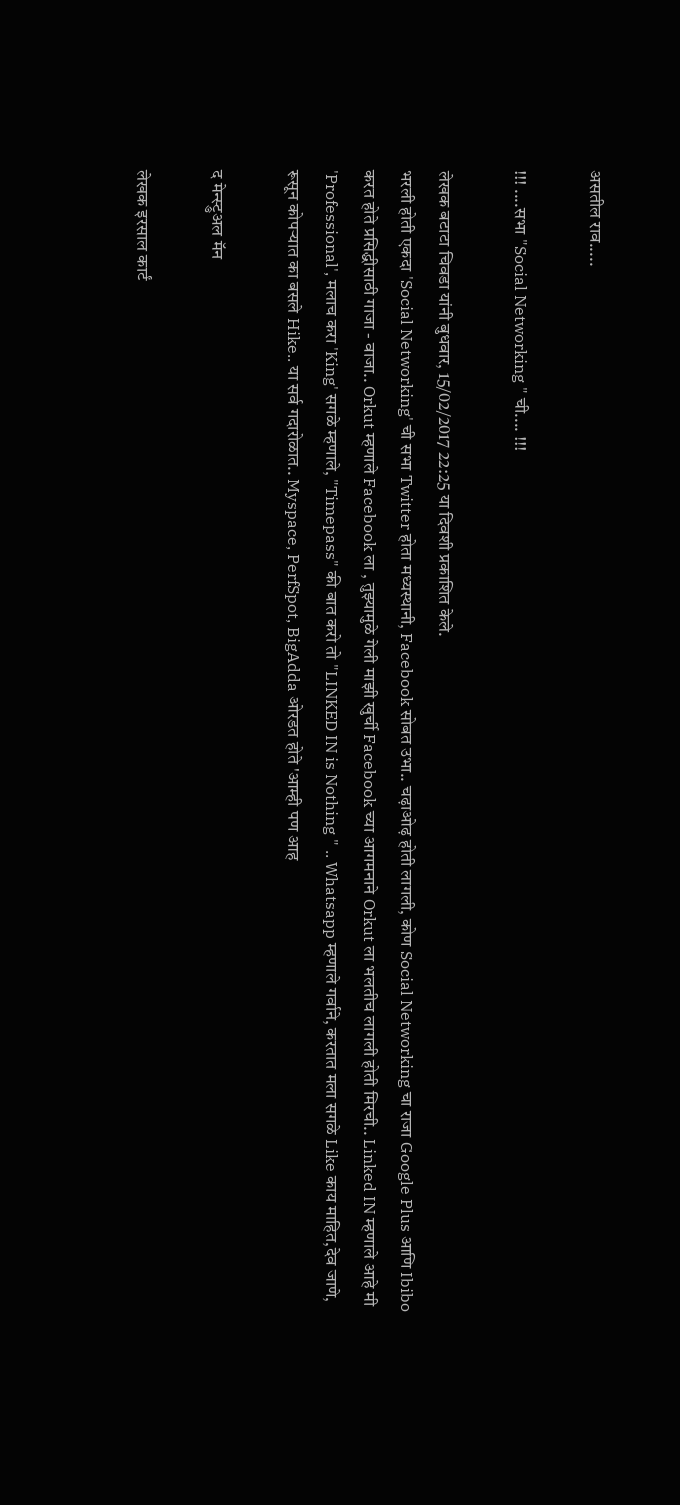असतील राव.....

!!! ....सभा "Social Networking " ची.... !!!

लेखक बटाटा चिवडा यांनी बुधवार, 15/02/2017 22:25 या दिवशी प्रकाशित केले.
भरली होती एकदा 'Social Networking' ची सभा Twitter होता मध्यस्थानी, Facebook सोबत उभा.. चढ़ाओढ़ होती लागली, कोण Social Networking चा राजा Google Plus आणि Ibibo करत होते प्रसिद्धीसाठी गाजा - वाजा.. Orkut म्हणाले Facebook ला , तुझ्यामुळे गेली माझी खुर्ची Facebook च्या आगमनाने Orkut ला भलतीच लागली होती मिरची.. Linked IN म्हणाले आहे मी 'Professional', मलाच करा 'King' सगळे म्हणाले, "Timepass" की बात करो तो "LINKED IN is Nothing " .. Whatsapp म्हणाले गर्वाने, करतात मला सगळे Like काय माहित,देव जाणे, रूसून कोपऱ्यात का बसले Hike.. या सर्व गदारोळात.. Myspace, PerfSpot, BigAdda ओरडत होते 'आम्ही पण आह

द मेन्स्ट्रुअल मॅन

लेखक इरसाल कार्टं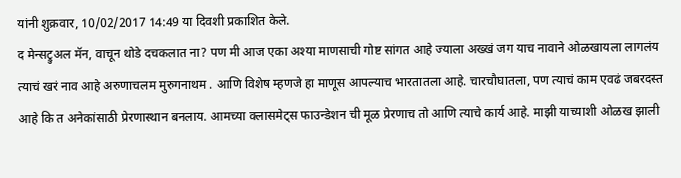यांनी शुक्रवार, 10/02/2017 14:49 या दिवशी प्रकाशित केले.
द मेन्सट्रुअल मॅन, वाचून थोडे दचकलात ना? पण मी आज एका अश्या माणसाची गोष्ट सांगत आहे ज्याला अख्खं जग याच नावाने ओळखायला लागलंय त्याचं खरं नाव आहे अरुणाचलम मुरुगनाथम . आणि विशेष म्हणजे हा माणूस आपल्याच भारतातला आहे. चारचौघातला, पण त्याचं काम एवढं जबरदस्त आहे कि त अनेकांसाठी प्रेरणास्थान बनलाय. आमच्या क्लासमेट्स फाउन्डेशन ची मूळ प्रेरणाच तो आणि त्याचे कार्य आहे. माझी याच्याशी ओळख झाली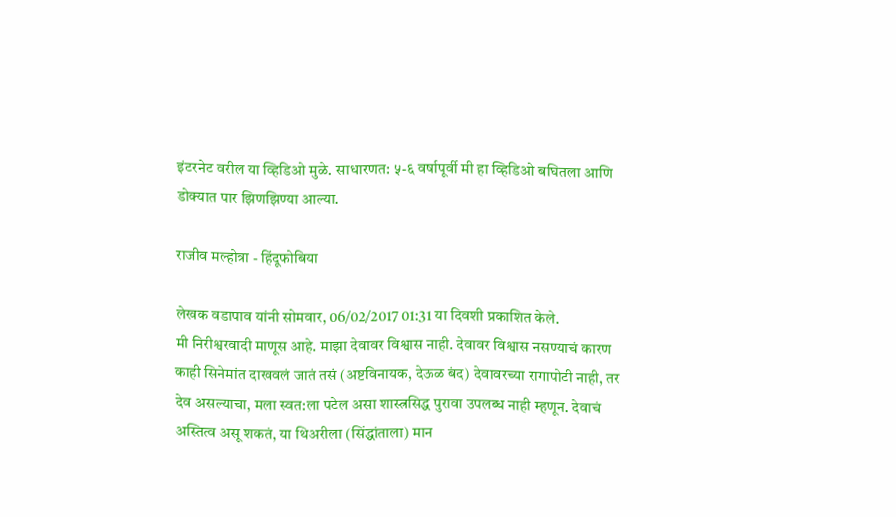इंटरनेट वरील या व्हिडिओ मुळे. साधारणत: ५-६ वर्षापूर्वी मी हा व्हिडिओ बघितला आणि डोक्यात पार झिणझिण्या आल्या.

राजीव मल्होत्रा - हिंदूफोबिया

लेखक वडापाव यांनी सोमवार, 06/02/2017 01:31 या दिवशी प्रकाशित केले.
मी निरीश्वरवादी माणूस आहे. माझा देवावर विश्वास नाही. देवावर विश्वास नसण्याचं कारण काही सिनेमांत दाखवलं जातं तसं (अष्टविनायक, देऊळ बंद) देवावरच्या रागापोटी नाही, तर देव असल्याचा, मला स्वत:ला पटेल असा शास्त्रसिद्ध पुरावा उपलब्ध नाही म्हणून. देवाचं अस्तित्व असू शकतं, या थिअरीला (सिंद्धांताला) मान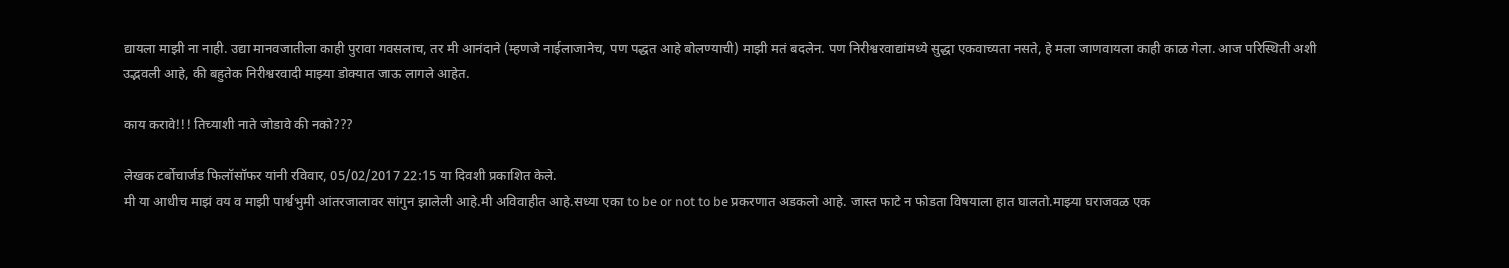द्यायला माझी ना नाही. उद्या मानवजातीला काही पुरावा गवसलाच, तर मी आनंदाने (म्हणजे नाईलाजानेच, पण पद्धत आहे बोलण्याची) माझी मतं बदलेन. पण निरीश्वरवाद्यांमध्ये सुद्धा एकवाच्यता नसते, हे मला जाणवायला काही काळ गेला. आज परिस्थिती अशी उद्भवली आहे, की बहुतेक निरीश्वरवादी माझ्या डोक्यात जाऊ लागले आहेत.

काय करावे!!! तिच्याशी नाते जोडावे की नको???

लेखक टर्बोचार्जड फिलॉसॉफर यांनी रविवार, 05/02/2017 22:15 या दिवशी प्रकाशित केले.
मी या आधीच माझं वय व माझी पार्श्वभुमी आंतरजालावर सांगुन झालेली आहे.मी अविवाहीत आहे.सध्या एका to be or not to be प्रकरणात अडकलो आहे. जास्त फाटे न फोडता विषयाला हात घालतो.माझ्या घराजवळ एक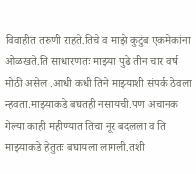विवाहीत तरुणी राहते.तिचे व माझे कुटुंब एकमेकांना ओळखते.ति साधारणतः माझ्या पुढे तीन चार वर्ष मोठी असेल .आधी कधी तिने माझ्याशी संपर्क ठेवला न्हवता.माझ्याकडे बघतही नसायची.पण अचानक गेल्या काही महीण्यात तिचा नूर बदलला व ति माझ्याकडे हेतुतः बघायला लागली.तशी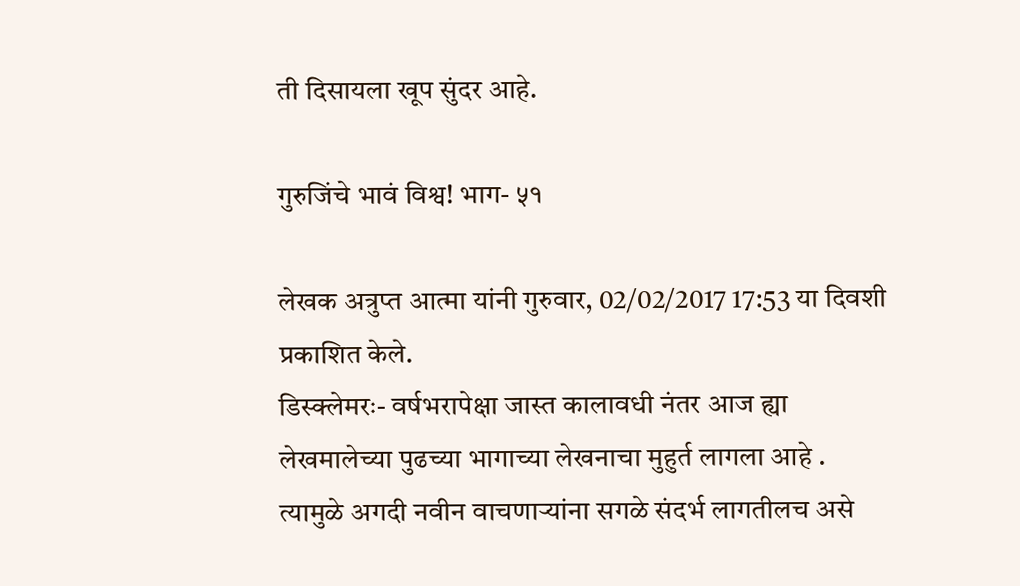ती दिसायला खूप सुंदर आहे.

गुरुजिंचे भावं विश्व! भाग- ५१

लेखक अत्रुप्त आत्मा यांनी गुरुवार, 02/02/2017 17:53 या दिवशी प्रकाशित केले.
डिस्क्लेमरः- वर्षभरापेक्षा जास्त कालावधी नंतर आज ह्या लेखमालेच्या पुढच्या भागाच्या लेखनाचा मुहुर्त लागला आहे . त्यामुळे अगदी नवीन वाचणार्‍यांना सगळे संदर्भ लागतीलच असे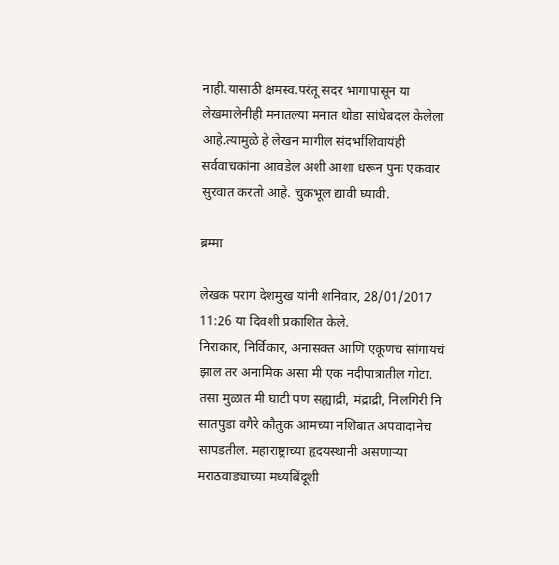नाही.यासाठी क्षमस्व.परंतू सदर भागापासून या लेखमालेनीही मनातल्या मनात थोडा सांधेबदल केलेला आहे.त्यामुळे हे लेखन मागील संदर्भांशिवायंही सर्ववाचकांना आवडेल अशी आशा धरून पुनः एकवार सुरवात करतो आहे. चुकभूल द्यावी घ्यावी.

ब्रम्मा

लेखक पराग देशमुख यांनी शनिवार, 28/01/2017 11:26 या दिवशी प्रकाशित केले.
निराकार, निर्विकार, अनासक्त आणि एकूणच सांगायचं झाल तर अनामिक असा मी एक नदीपात्रातील गोटा. तसा मुळात मी घाटी पण सह्याद्री, मंद्राद्री, निलगिरी नि सातपुडा वगैरे कौतुक आमच्या नशिबात अपवादानेच सापडतील. महाराष्ट्राच्या हृदयस्थानी असणाऱ्या मराठवाड्याच्या मध्यबिंदूशी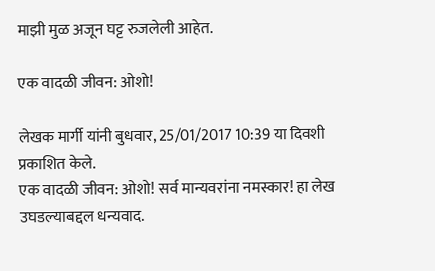माझी मुळ अजून घट्ट रुजलेली आहेत.

एक वादळी जीवन: ओशो!

लेखक मार्गी यांनी बुधवार, 25/01/2017 10:39 या दिवशी प्रकाशित केले.
एक वादळी जीवन: ओशो! सर्व मान्यवरांना नमस्कार! हा लेख उघडल्याबद्दल धन्यवाद.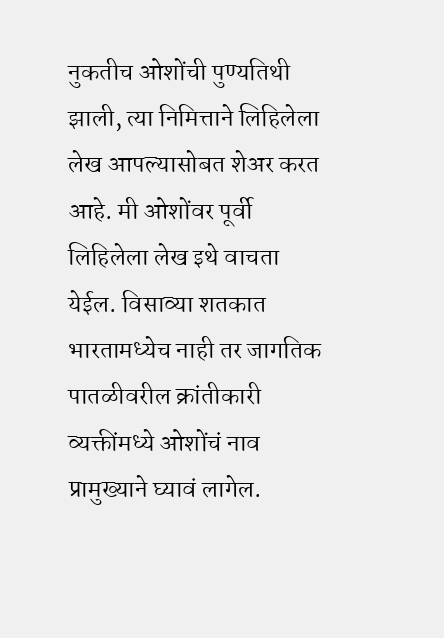नुकतीच ओशोंची पुण्यतिथी झाली, त्या निमित्ताने लिहिलेला लेख आपल्यासोबत शेअर करत आहे. मी ओशोंवर पूर्वी लिहिलेला लेख इथे वाचता येईल. विसाव्या शतकात भारतामध्येच नाही तर जागतिक पातळीवरील क्रांतीकारी व्यक्तींमध्ये ओशोंचं नाव प्रामुख्याने घ्यावं लागेल.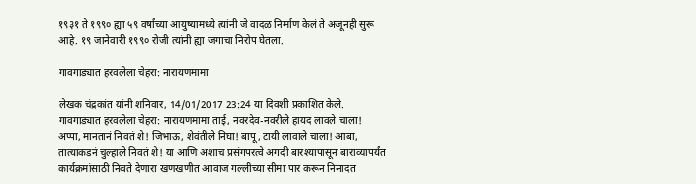१९३१ ते १९९० ह्या ५९ वर्षांच्या आयुष्यामध्ये त्यांनी जे वादळ निर्माण केलं ते अजूनही सुरू आहे. १९ जानेवारी १९९० रोजी त्यांनी ह्या जगाचा निरोप घेतला.

गावगाड्यात हरवलेला चेहरा: नारायणमामा

लेखक चंद्रकांत यांनी शनिवार, 14/01/2017 23:24 या दिवशी प्रकाशित केले.
गावगाड्यात हरवलेला चेहरा: नारायणमामा ताई, नवरदेव-नवरीले हायद लावले चाला! अप्पा, मानतानं निवतं शे! जिभाऊ, शेवंतीले निघा! बापू, टायी लावाले चाला! आबा, तात्याकडनं चुल्हाले निवतं शे! या आणि अशाच प्रसंगपरत्वे अगदी बारश्यापासून बाराव्यापर्यंत कार्यक्रमांसाठी निवते देणारा खणखणीत आवाज गल्लीच्या सीमा पार करून निनादत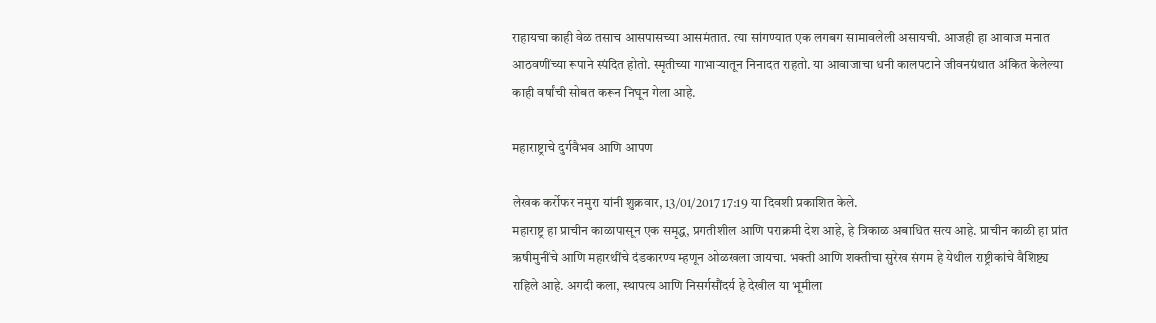राहायचा काही वेळ तसाच आसपासच्या आसमंतात. त्या सांगण्यात एक लगबग सामावलेली असायची. आजही हा आवाज मनात आठवणींच्या रूपाने स्पंदित होतो. स्मृतीच्या गाभाऱ्यातून निनादत राहतो. या आवाजाचा धनी कालपटाने जीवनग्रंथात अंकित केलेल्या काही वर्षांची सोबत करून निघून गेला आहे.

महाराष्ट्राचे दुर्गवैभव आणि आपण

लेखक कर्रोफर नमुरा यांनी शुक्रवार, 13/01/2017 17:19 या दिवशी प्रकाशित केले.
महाराष्ट्र हा प्राचीन काळापासून एक समृद्ध, प्रगतीशील आणि पराक्रमी देश आहे, हे त्रिकाळ अबाधित सत्य आहे. प्राचीन काळी हा प्रांत ऋषीमुनींचे आणि महारथींचे दंडकारण्य म्हणून ओळखला जायचा. भक्ती आणि शक्तीचा सुरेख संगम हे येथील राष्ट्रीकांचे वैशिष्ट्य राहिले आहे. अगदी कला, स्थापत्य आणि निसर्गसौंदर्य हे देखील या भूमीला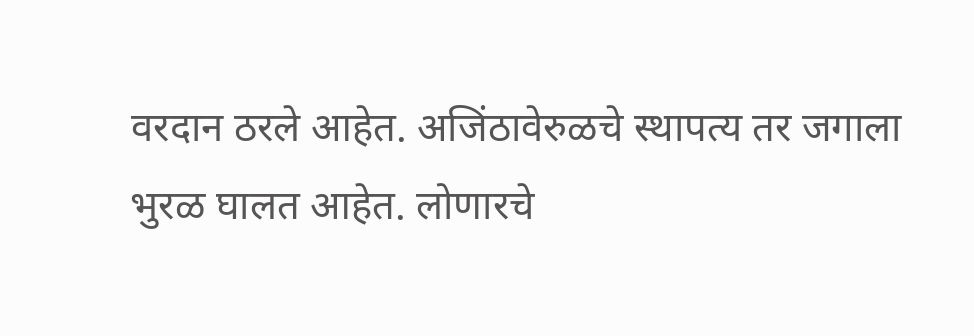वरदान ठरले आहेत. अजिंठावेरुळचे स्थापत्य तर जगाला भुरळ घालत आहेत. लोणारचे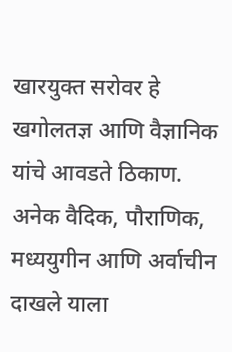खारयुक्त सरोवर हे खगोलतज्ञ आणि वैज्ञानिक यांचे आवडते ठिकाण. अनेक वैदिक, पौराणिक, मध्ययुगीन आणि अर्वाचीन दाखले याला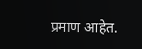प्रमाण आहेत.